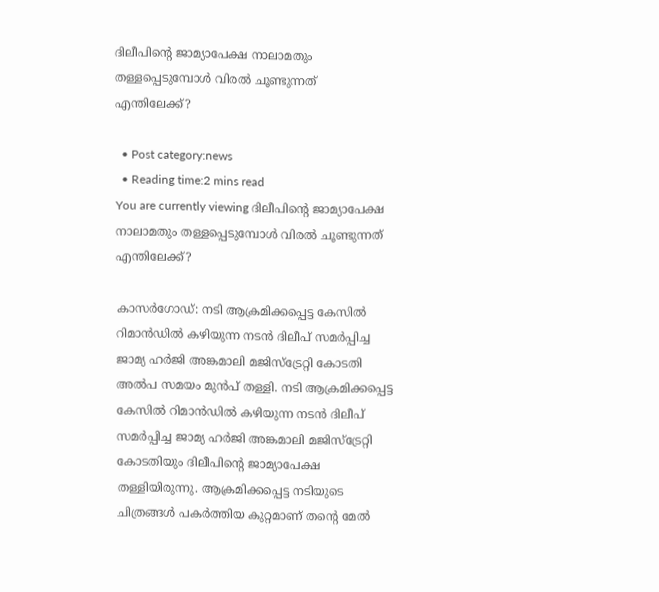ദിലീപിന്റെ ജാമ്യാപേക്ഷ നാലാമതും തള്ളപ്പെടുമ്പോള്‍ വിരല്‍ ചൂണ്ടുന്നത് എന്തിലേക്ക്?

  • Post category:news
  • Reading time:2 mins read
You are currently viewing ദിലീപിന്റെ ജാമ്യാപേക്ഷ നാലാമതും തള്ളപ്പെടുമ്പോള്‍ വിരല്‍ ചൂണ്ടുന്നത് എന്തിലേക്ക്?

കാസര്‍ഗോഡ്‌: നടി ആക്രമിക്കപ്പെട്ട കേസില്‍ റിമാന്‍ഡില്‍ കഴിയുന്ന നടന്‍ ദിലീപ് സമര്‍പ്പിച്ച ജാമ്യ ഹര്‍ജി അങ്കമാലി മജിസ്‌ട്രേറ്റി കോടതി അല്‍പ സമയം മുന്‍പ് തള്ളി. നടി ആക്രമിക്കപ്പെട്ട കേസില്‍ റിമാന്‍ഡില്‍ കഴിയുന്ന നടന്‍ ദിലീപ് സമര്‍പ്പിച്ച ജാമ്യ ഹര്‍ജി അങ്കമാലി മജിസ്‌ട്രേറ്റി കോടതിയും ദിലീപിന്‍റെ ജാമ്യാപേക്ഷ തള്ളിയിരുന്നു. ആക്രമിക്കപ്പെട്ട നടിയുടെ ചിത്രങ്ങള്‍ പകര്‍ത്തിയ കുറ്റമാണ് തന്റെ മേല്‍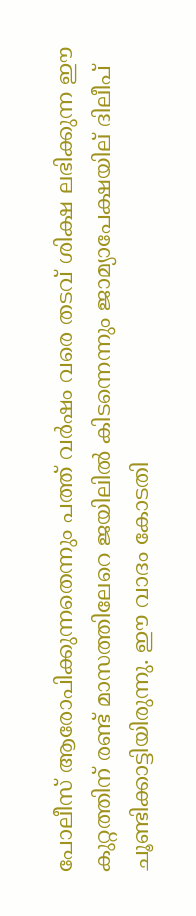പോലീസ് ആരോപിക്കുന്നതെന്നും പത്ത് വര്‍ഷം വരെ തടവ് ശിക്ഷ ലഭിക്കുന്ന ഈ കുറ്റത്തിന് രണ്ട് മാസത്തിലേറെ ജയിലില്‍ കിടന്നെന്നും ജാമ്യാപേക്ഷയില് ദിലീപ് ചൂണ്ടിക്കാട്ടിയിരുന്നു. ഈ വാദം കോടതി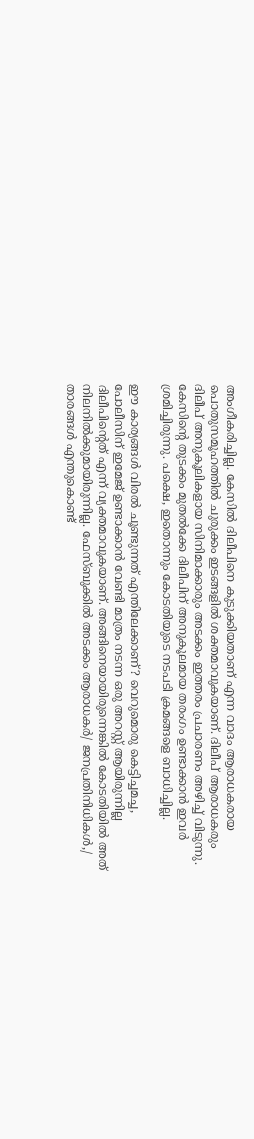അംഗീകരിച്ചില്ല. കേസില്‍ ദിലീപിനെ കുടുക്കിയതാണ് എന്ന വാദം ആരാധകരായ പൊതുസമൂഹത്തില്‍ ചുരുക്കം ഇടങ്ങളില്‍ ശക്തമാവുകയാണ്. ദിലീപ് ആരാധകരും ദിലീപ് അനുകൂലികളായ സിനിമാക്കാരും അടക്കം ഇത്തരം പ്രചാരണം അഴിച്ച് വിടുന്നു. കേസിന്റെ തുടക്കം മുതല്‍ക്കേ ദിലീപിന് അനുകൂലമായ തരംഗം ഉണ്ടാക്കാന്‍ ഇവര്‍ ശ്രമിച്ചിരുന്നു. പക്ഷെ, ഇതൊന്നും കോടതിയുടെ നടപടി ക്രമങ്ങളെ ബാധിച്ചില്ല.

ഈ കാര്യങ്ങള്‍ വിരല്‍ ചൂണ്ടുന്നത് എന്തിലേക്കാണ്? വെറുമൊരു കെട്ടിച്ചമച്ച, പോലീസിന് ഇമേജ് ഉണ്ടാക്കാന്‍ വേണ്ടി മാത്രം നടന്ന ഒരു അറസ്റ്റ് ആയിരുന്നില്ല ദിലീപിന്റെത് എന്ന് വ്യക്തമാവുകയാണ്. അങ്ങിനെയായിരുന്നെങ്കില്‍ കോടതിയില്‍ അത് നിലനില്‍ക്കുമായിരുന്നില്ല. ഫേസ്ബുക്കില്‍ അടക്കം ആരാധകര്‍/ ജനപ്രതിനിധികള്‍,/ താരങ്ങള്‍ എന്തുകൊണ്ട്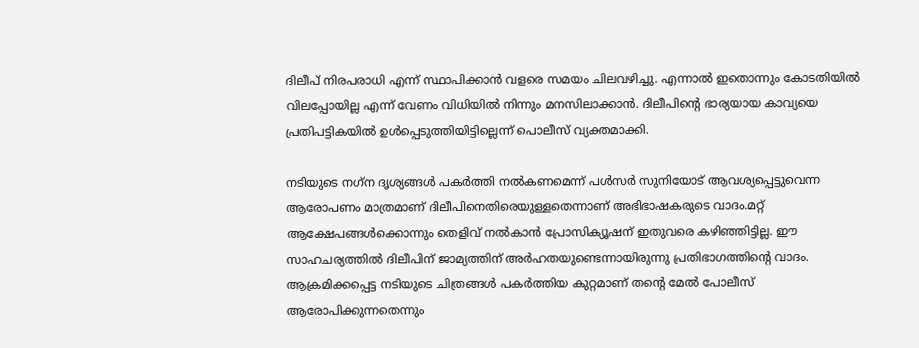ദിലീപ് നിരപരാധി എന്ന് സ്ഥാപിക്കാന്‍ വളരെ സമയം ചിലവഴിച്ചു. എന്നാല്‍ ഇതൊന്നും കോടതിയില്‍ വിലപ്പോയില്ല എന്ന് വേണം വിധിയില്‍ നിന്നും മനസിലാക്കാന്‍. ദിലീപിന്റെ ഭാര്യയായ കാവ്യയെ പ്രതിപട്ടികയില്‍ ഉള്‍പ്പെടുത്തിയിട്ടില്ലെന്ന് പൊലീസ് വ്യക്തമാക്കി.

നടിയുടെ നഗ്‌ന ദൃശ്യങ്ങള്‍ പകര്‍ത്തി നല്‍കണമെന്ന് പള്‍സര്‍ സുനിയോട് ആവശ്യപ്പെട്ടുവെന്ന ആരോപണം മാത്രമാണ് ദിലീപിനെതിരെയുള്ളതെന്നാണ് അഭിഭാഷകരുടെ വാദം.മറ്റ് ആക്ഷേപങ്ങള്‍ക്കൊന്നും തെളിവ് നല്‍കാന്‍ പ്രോസിക്യൂഷന് ഇതുവരെ കഴിഞ്ഞിട്ടില്ല. ഈ സാഹചര്യത്തില്‍ ദിലീപിന് ജാമ്യത്തിന് അര്‍ഹതയുണ്ടെന്നായിരുന്നു പ്രതിഭാഗത്തിന്റെ വാദം. ആക്രമിക്കപ്പെട്ട നടിയുടെ ചിത്രങ്ങള്‍ പകര്‍ത്തിയ കുറ്റമാണ് തന്റെ മേല്‍ പോലീസ് ആരോപിക്കുന്നതെന്നും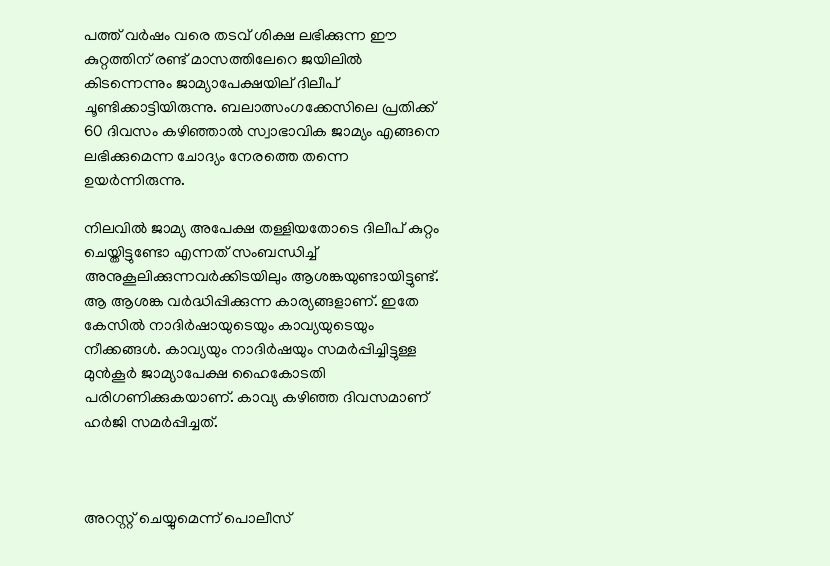പത്ത് വര്‍ഷം വരെ തടവ് ശിക്ഷ ലഭിക്കുന്ന ഈ കുറ്റത്തിന് രണ്ട് മാസത്തിലേറെ ജയിലില്‍ കിടന്നെന്നും ജാമ്യാപേക്ഷയില് ദിലീപ് ചൂണ്ടിക്കാട്ടിയിരുന്നു. ബലാത്സംഗക്കേസിലെ പ്രതിക്ക് 60 ദിവസം ക‍ഴിഞ്ഞാല്‍ സ്വാഭാവിക ജാമ്യം എങ്ങനെ ലഭിക്കുമെന്ന ചോദ്യം നേരത്തെ തന്നെ ഉയര്‍ന്നിരുന്നു.

നിലവില്‍ ജാമ്യ അപേക്ഷ തള്ളിയതോടെ ദിലീപ് കുറ്റം ചെയ്തിട്ടുണ്ടോ എന്നത് സംബന്ധിച്ച് അനുകൂലിക്കുന്നവര്‍ക്കിടയിലും ആശങ്കയുണ്ടായിട്ടുണ്ട്. ആ ആശങ്ക വര്‍ദ്ധിപ്പിക്കുന്ന കാര്യങ്ങളാണ്. ഇതേ കേസില്‍ നാദിര്‍ഷായുടെയും കാവ്യയുടെയും നീക്കങ്ങള്‍. കാവ്യയും നാദിര്‍ഷയും സമര്‍പ്പിച്ചിട്ടുള്ള മുന്‍കൂര്‍ ജാമ്യാപേക്ഷ ഹൈകോടതി പരിഗണിക്കുകയാണ്. കാവ്യ കഴിഞ്ഞ ദിവസമാണ് ഹര്‍ജി സമര്‍പ്പിച്ചത്.



അറസ്റ്റ് ചെയ്യുമെന്ന് പൊലീസ്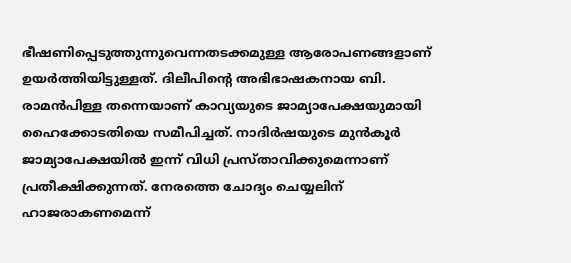ഭീഷണിപ്പെടുത്തുന്നുവെന്നതടക്കമുള്ള ആരോപണങ്ങളാണ് ഉയര്‍ത്തിയിട്ടുള്ളത്. ദിലീപിന്റെ അഭിഭാഷകനായ ബി. രാമന്‍പിള്ള തന്നെയാണ് കാവ്യയുടെ ജാമ്യാപേക്ഷയുമായി ഹൈക്കോടതിയെ സമീപിച്ചത്. നാദിര്‍ഷയുടെ മുന്‍കൂര്‍ ജാമ്യാപേക്ഷയില്‍ ഇന്ന് വിധി പ്രസ്താവിക്കുമെന്നാണ് പ്രതീക്ഷിക്കുന്നത്. നേരത്തെ ചോദ്യം ചെയ്യലിന് ഹാജരാകണമെന്ന്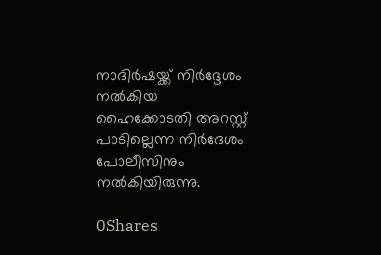നാദിര്‍ഷയ്ക്ക് നിര്‍ദ്ദേശം നല്‍കിയ ഹൈക്കോടതി അറസ്റ്റ് പാടില്ലെന്ന നിര്‍ദേശം പോലീസിനും നല്‍കിയിരുന്നു.

0Shares